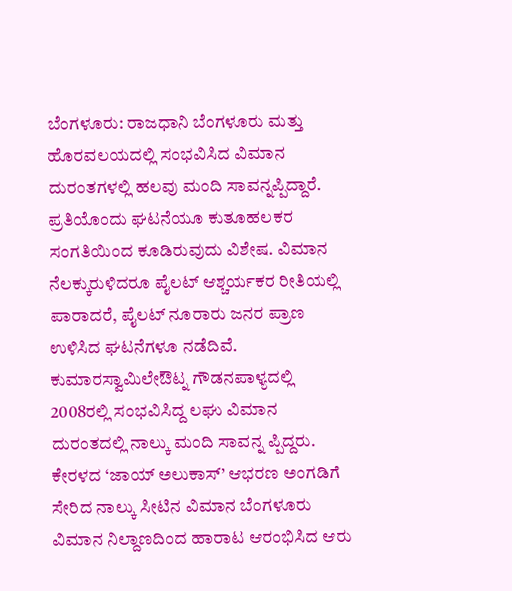ಬೆಂಗಳೂರು: ರಾಜಧಾನಿ ಬೆಂಗಳೂರು ಮತ್ತು ಹೊರವಲಯದಲ್ಲಿ ಸಂಭವಿಸಿದ ವಿಮಾನ ದುರಂತಗಳಲ್ಲಿ ಹಲವು ಮಂದಿ ಸಾವನ್ನಪ್ಪಿದ್ದಾರೆ. ಪ್ರತಿಯೊಂದು ಘಟನೆಯೂ ಕುತೂಹಲಕರ ಸಂಗತಿಯಿಂದ ಕೂಡಿರುವುದು ವಿಶೇಷ. ವಿಮಾನ ನೆಲಕ್ಕುರುಳಿದರೂ ಪೈಲಟ್ ಆಶ್ಚರ್ಯಕರ ರೀತಿಯಲ್ಲಿ ಪಾರಾದರೆ, ಪೈಲಟ್ ನೂರಾರು ಜನರ ಪ್ರಾಣ ಉಳಿಸಿದ ಘಟನೆಗಳೂ ನಡೆದಿವೆ.
ಕುಮಾರಸ್ವಾಮಿಲೇಔಟ್ನ ಗೌಡನಪಾಳ್ಯದಲ್ಲಿ 2008ರಲ್ಲಿ ಸಂಭವಿಸಿದ್ದ ಲಘು ವಿಮಾನ ದುರಂತದಲ್ಲಿ ನಾಲ್ಕು ಮಂದಿ ಸಾವನ್ನ ಪ್ಪಿದ್ದರು. ಕೇರಳದ ‘ಜಾಯ್ ಅಲುಕಾಸ್’ ಆಭರಣ ಅಂಗಡಿಗೆ ಸೇರಿದ ನಾಲ್ಕು ಸೀಟಿನ ವಿಮಾನ ಬೆಂಗಳೂರು ವಿಮಾನ ನಿಲ್ದಾಣದಿಂದ ಹಾರಾಟ ಆರಂಭಿಸಿದ ಆರು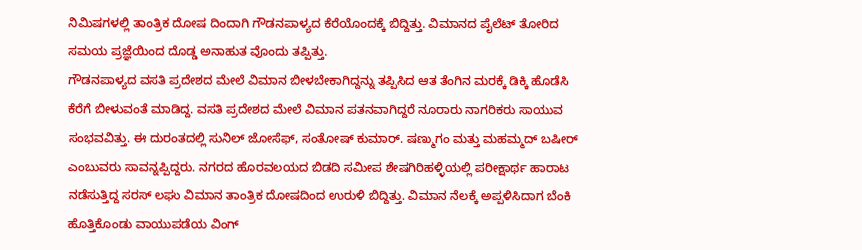ನಿಮಿಷಗಳಲ್ಲಿ ತಾಂತ್ರಿಕ ದೋಷ ದಿಂದಾಗಿ ಗೌಡನಪಾಳ್ಯದ ಕೆರೆಯೊಂದಕ್ಕೆ ಬಿದ್ದಿತ್ತು. ವಿಮಾನದ ಪೈಲೆಟ್ ತೋರಿದ ಸಮಯ ಪ್ರಜ್ಞೆಯಿಂದ ದೊಡ್ಡ ಅನಾಹುತ ವೊಂದು ತಪ್ಪಿತ್ತು.
ಗೌಡನಪಾಳ್ಯದ ವಸತಿ ಪ್ರದೇಶದ ಮೇಲೆ ವಿಮಾನ ಬೀಳಬೇಕಾಗಿದ್ದನ್ನು ತಪ್ಪಿಸಿದ ಆತ ತೆಂಗಿನ ಮರಕ್ಕೆ ಡಿಕ್ಕಿ ಹೊಡೆಸಿ ಕೆರೆಗೆ ಬೀಳುವಂತೆ ಮಾಡಿದ್ದ. ವಸತಿ ಪ್ರದೇಶದ ಮೇಲೆ ವಿಮಾನ ಪತನವಾಗಿದ್ದರೆ ನೂರಾರು ನಾಗರಿಕರು ಸಾಯುವ ಸಂಭವವಿತ್ತು. ಈ ದುರಂತದಲ್ಲಿ ಸುನಿಲ್ ಜೋಸೆಫ್, ಸಂತೋಷ್ ಕುಮಾರ್. ಷಣ್ಮುಗಂ ಮತ್ತು ಮಹಮ್ಮದ್ ಬಷೀರ್ ಎಂಬುವರು ಸಾವನ್ನಪ್ಪಿದ್ದರು. ನಗರದ ಹೊರವಲಯದ ಬಿಡದಿ ಸಮೀಪ ಶೇಷಗಿರಿಹಳ್ಳಿಯಲ್ಲಿ ಪರೀಕ್ಷಾರ್ಥ ಹಾರಾಟ ನಡೆಸುತ್ತಿದ್ದ ಸರಸ್ ಲಘು ವಿಮಾನ ತಾಂತ್ರಿಕ ದೋಷದಿಂದ ಉರುಳಿ ಬಿದ್ದಿತ್ತು. ವಿಮಾನ ನೆಲಕ್ಕೆ ಅಪ್ಪಳಿಸಿದಾಗ ಬೆಂಕಿ ಹೊತ್ತಿಕೊಂಡು ವಾಯುಪಡೆಯ ವಿಂಗ್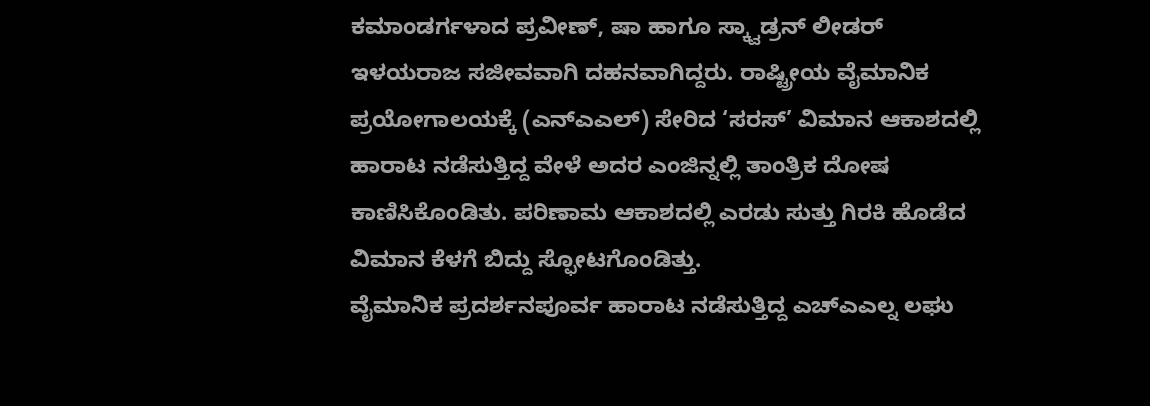ಕಮಾಂಡರ್ಗಳಾದ ಪ್ರವೀಣ್, ಷಾ ಹಾಗೂ ಸ್ಕ್ವಾಡ್ರನ್ ಲೀಡರ್ ಇಳಯರಾಜ ಸಜೀವವಾಗಿ ದಹನವಾಗಿದ್ದರು. ರಾಷ್ಟ್ರೀಯ ವೈಮಾನಿಕ ಪ್ರಯೋಗಾಲಯಕ್ಕೆ (ಎನ್ಎಎಲ್) ಸೇರಿದ ‘ಸರಸ್’ ವಿಮಾನ ಆಕಾಶದಲ್ಲಿ ಹಾರಾಟ ನಡೆಸುತ್ತಿದ್ದ ವೇಳೆ ಅದರ ಎಂಜಿನ್ನಲ್ಲಿ ತಾಂತ್ರಿಕ ದೋಷ ಕಾಣಿಸಿಕೊಂಡಿತು. ಪರಿಣಾಮ ಆಕಾಶದಲ್ಲಿ ಎರಡು ಸುತ್ತು ಗಿರಕಿ ಹೊಡೆದ ವಿಮಾನ ಕೆಳಗೆ ಬಿದ್ದು ಸ್ಫೋಟಗೊಂಡಿತ್ತು.
ವೈಮಾನಿಕ ಪ್ರದರ್ಶನಪೂರ್ವ ಹಾರಾಟ ನಡೆಸುತ್ತಿದ್ದ ಎಚ್ಎಎಲ್ನ ಲಘು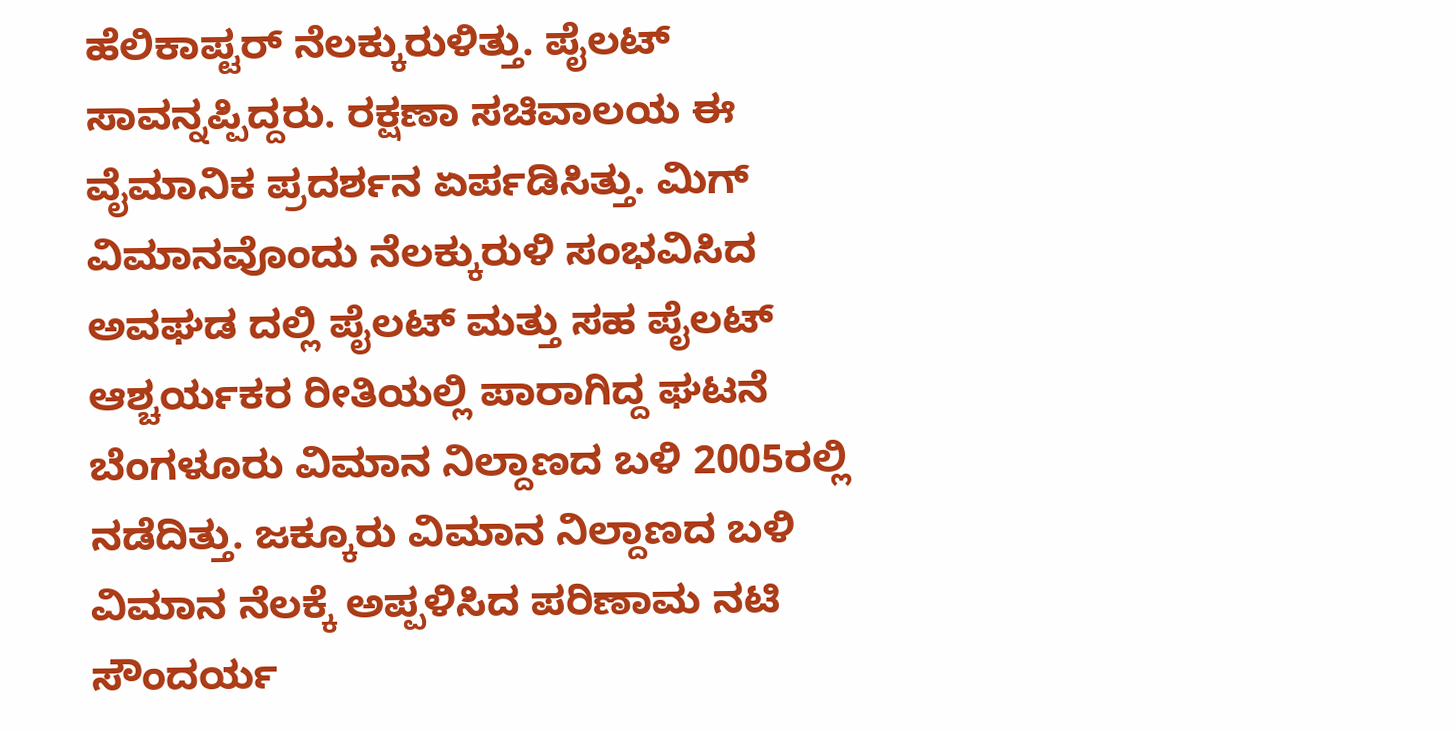ಹೆಲಿಕಾಪ್ಟರ್ ನೆಲಕ್ಕುರುಳಿತ್ತು. ಪೈಲಟ್ ಸಾವನ್ನಪ್ಪಿದ್ದರು. ರಕ್ಷಣಾ ಸಚಿವಾಲಯ ಈ ವೈಮಾನಿಕ ಪ್ರದರ್ಶನ ಏರ್ಪಡಿಸಿತ್ತು. ಮಿಗ್ ವಿಮಾನವೊಂದು ನೆಲಕ್ಕುರುಳಿ ಸಂಭವಿಸಿದ ಅವಘಡ ದಲ್ಲಿ ಪೈಲಟ್ ಮತ್ತು ಸಹ ಪೈಲಟ್ ಆಶ್ಚರ್ಯಕರ ರೀತಿಯಲ್ಲಿ ಪಾರಾಗಿದ್ದ ಘಟನೆ ಬೆಂಗಳೂರು ವಿಮಾನ ನಿಲ್ದಾಣದ ಬಳಿ 2005ರಲ್ಲಿ ನಡೆದಿತ್ತು. ಜಕ್ಕೂರು ವಿಮಾನ ನಿಲ್ದಾಣದ ಬಳಿ ವಿಮಾನ ನೆಲಕ್ಕೆ ಅಪ್ಪಳಿಸಿದ ಪರಿಣಾಮ ನಟಿ ಸೌಂದರ್ಯ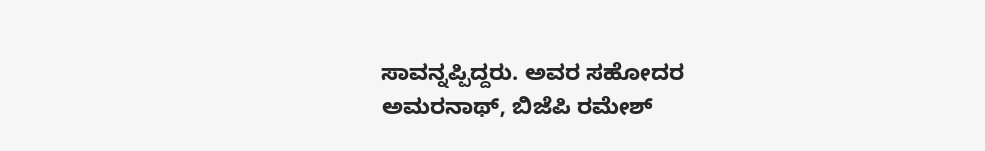ಸಾವನ್ನಪ್ಪಿದ್ದರು. ಅವರ ಸಹೋದರ ಅಮರನಾಥ್, ಬಿಜೆಪಿ ರಮೇಶ್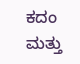ಕದಂ ಮತ್ತು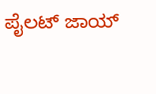ಪೈಲಟ್ ಜಾಯ್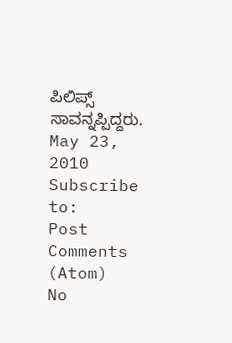ಪಿಲಿಪ್ಸ್ ಸಾವನ್ನಪ್ಪಿದ್ದರು.
May 23, 2010
Subscribe to:
Post Comments (Atom)
No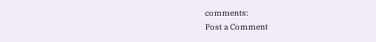comments:
Post a Comment